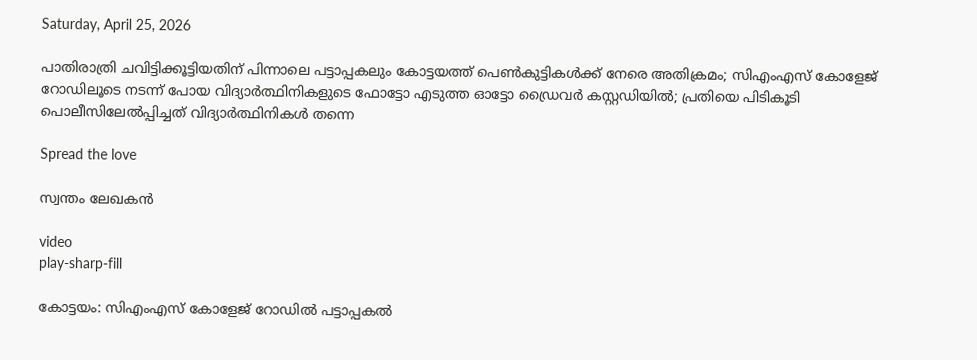Saturday, April 25, 2026

പാതിരാത്രി ചവിട്ടിക്കൂട്ടിയതിന് പിന്നാലെ പട്ടാപ്പകലും കോട്ടയത്ത് പെണ്‍കുട്ടികള്‍ക്ക് നേരെ അതിക്രമം; സിഎംഎസ് കോളേജ് റോഡിലൂടെ നടന്ന് പോയ വിദ്യാര്‍ത്ഥിനികളുടെ ഫോട്ടോ എടുത്ത ഓട്ടോ ഡ്രൈവര്‍ കസ്റ്റഡിയില്‍; പ്രതിയെ പിടികൂടി പൊലീസിലേല്‍പ്പിച്ചത് വിദ്യാര്‍ത്ഥിനികള്‍ തന്നെ

Spread the love

സ്വന്തം ലേഖകന്‍

video
play-sharp-fill

കോട്ടയം: സിഎംഎസ് കോളേജ് റോഡില്‍ പട്ടാപ്പകല്‍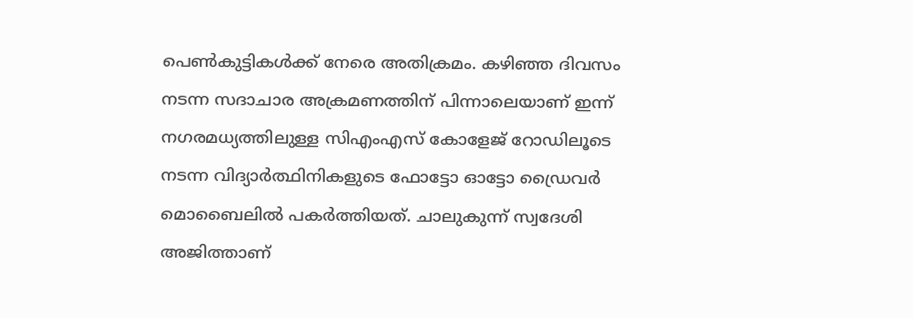പെണ്‍കുട്ടികള്‍ക്ക് നേരെ അതിക്രമം. കഴിഞ്ഞ ദിവസം നടന്ന സദാചാര അക്രമണത്തിന് പിന്നാലെയാണ് ഇന്ന് നഗരമധ്യത്തിലുള്ള സിഎംഎസ് കോളേജ് റോഡിലൂടെ നടന്ന വിദ്യാര്‍ത്ഥിനികളുടെ ഫോട്ടോ ഓട്ടോ ഡ്രൈവര്‍ മൊബൈലില്‍ പകര്‍ത്തിയത്. ചാലുകുന്ന് സ്വദേശി അജിത്താണ്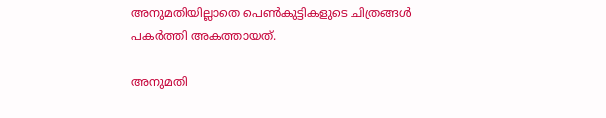അനുമതിയില്ലാതെ പെണ്‍കുട്ടികളുടെ ചിത്രങ്ങള്‍ പകര്‍ത്തി അകത്തായത്.

അനുമതി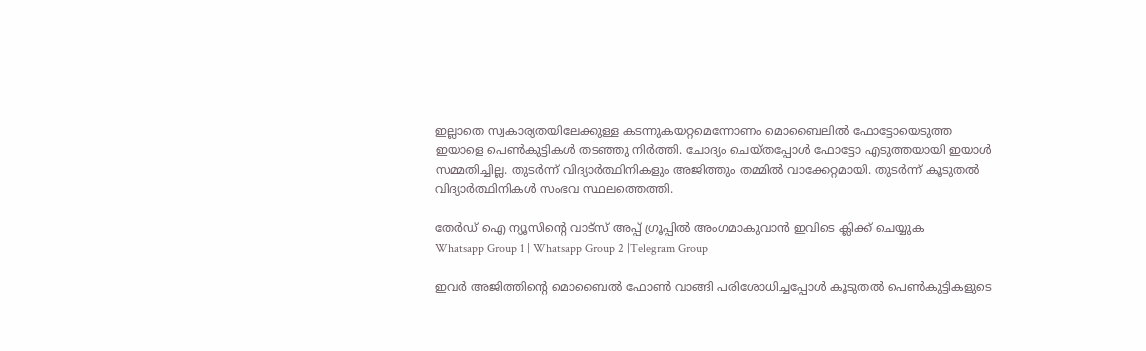ഇല്ലാതെ സ്വകാര്യതയിലേക്കുള്ള കടന്നുകയറ്റമെന്നോണം മൊബൈലില്‍ ഫോട്ടോയെടുത്ത ഇയാളെ പെണ്‍കുട്ടികള്‍ തടഞ്ഞു നിര്‍ത്തി. ചോദ്യം ചെയ്തപ്പോള്‍ ഫോട്ടോ എടുത്തയായി ഇയാള്‍ സമ്മതിച്ചില്ല. തുടര്‍ന്ന് വിദ്യാര്‍ത്ഥിനികളും അജിത്തും തമ്മില്‍ വാക്കേറ്റമായി. തുടര്‍ന്ന് കൂടുതല്‍ വിദ്യാര്‍ത്ഥിനികള്‍ സംഭവ സ്ഥലത്തെത്തി.

തേർഡ് ഐ ന്യൂസിന്റെ വാട്സ് അപ്പ് ഗ്രൂപ്പിൽ അംഗമാകുവാൻ ഇവിടെ ക്ലിക്ക് ചെയ്യുക
Whatsapp Group 1 | Whatsapp Group 2 |Telegram Group

ഇവര്‍ അജിത്തിന്റെ മൊബൈല്‍ ഫോണ്‍ വാങ്ങി പരിശോധിച്ചപ്പോള്‍ കൂടുതല്‍ പെണ്‍കുട്ടികളുടെ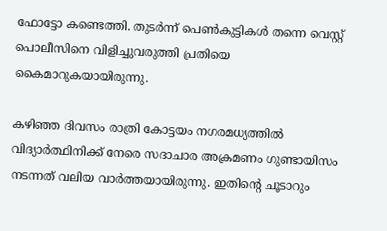ഫോട്ടോ കണ്ടെത്തി. തുടര്‍ന്ന് പെണ്‍കുട്ടികള്‍ തന്നെ വെസ്റ്റ് പൊലീസിനെ വിളിച്ചുവരുത്തി പ്രതിയെ കൈമാറുകയായിരുന്നു.

കഴിഞ്ഞ ദിവസം രാത്രി കോട്ടയം നഗരമധ്യത്തില്‍ വിദ്യാര്‍ത്ഥിനിക്ക് നേരെ സദാചാര അക്രമണം ഗുണ്ടായിസം നടന്നത് വലിയ വാര്‍ത്തയായിരുന്നു. ഇതിന്റെ ചൂടാറും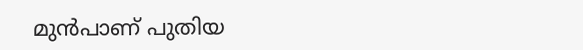മുന്‍പാണ് പുതിയ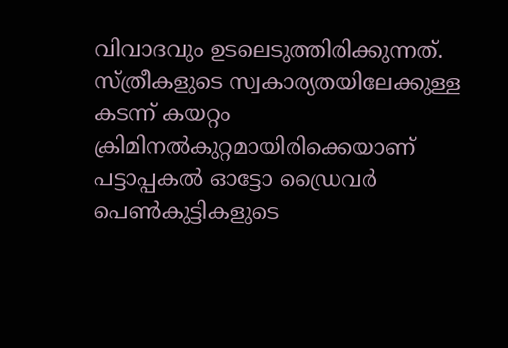വിവാദവും ഉടലെടുത്തിരിക്കുന്നത്. സ്ത്രീകളുടെ സ്വകാര്യതയിലേക്കുള്ള കടന്ന് കയറ്റം ക്രിമിനല്‍കുറ്റമായിരിക്കെയാണ് പട്ടാപ്പകല്‍ ഓട്ടോ ഡ്രൈവര്‍ പെണ്‍കുട്ടികളുടെ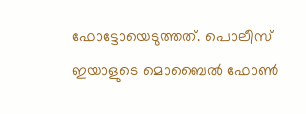ഫോട്ടോയെടുത്തത്. പൊലീസ് ഇയാളുടെ മൊബൈല്‍ ഫോണ്‍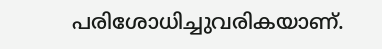പരിശോധിച്ചുവരികയാണ്.